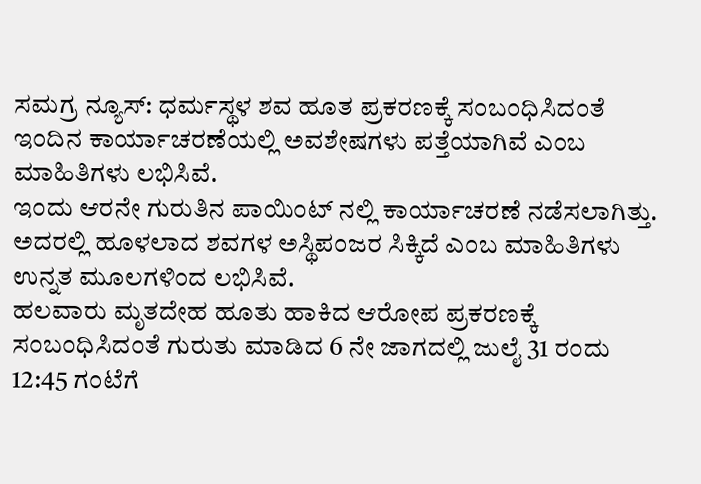ಸಮಗ್ರ ನ್ಯೂಸ್: ಧರ್ಮಸ್ಥಳ ಶವ ಹೂತ ಪ್ರಕರಣಕ್ಕೆ ಸಂಬಂಧಿಸಿದಂತೆ ಇಂದಿನ ಕಾರ್ಯಾಚರಣೆಯಲ್ಲಿ ಅವಶೇಷಗಳು ಪತ್ತೆಯಾಗಿವೆ ಎಂಬ ಮಾಹಿತಿಗಳು ಲಭಿಸಿವೆ.
ಇಂದು ಆರನೇ ಗುರುತಿನ ಪಾಯಿಂಟ್ ನಲ್ಲಿ ಕಾರ್ಯಾಚರಣೆ ನಡೆಸಲಾಗಿತ್ತು. ಅದರಲ್ಲಿ ಹೂಳಲಾದ ಶವಗಳ ಅಸ್ಥಿಪಂಜರ ಸಿಕ್ಕಿದೆ ಎಂಬ ಮಾಹಿತಿಗಳು ಉನ್ನತ ಮೂಲಗಳಿಂದ ಲಭಿಸಿವೆ.
ಹಲವಾರು ಮೃತದೇಹ ಹೂತು ಹಾಕಿದ ಆರೋಪ ಪ್ರಕರಣಕ್ಕೆ ಸಂಬಂಧಿಸಿದಂತೆ ಗುರುತು ಮಾಡಿದ 6 ನೇ ಜಾಗದಲ್ಲಿ ಜುಲೈ 31 ರಂದು 12:45 ಗಂಟೆಗೆ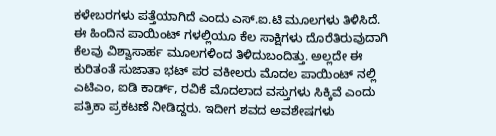ಕಳೇಬರಗಳು ಪತ್ತೆಯಾಗಿದೆ ಎಂದು ಎಸ್.ಐ.ಟಿ ಮೂಲಗಳು ತಿಳಿಸಿದೆ.
ಈ ಹಿಂದಿನ ಪಾಯಿಂಟ್ ಗಳಲ್ಲಿಯೂ ಕೆಲ ಸಾಕ್ಷಿಗಳು ದೊರೆತಿರುವುದಾಗಿ ಕೆಲವು ವಿಶ್ವಾಸಾರ್ಹ ಮೂಲಗಳಿಂದ ತಿಳಿದುಬಂದಿತ್ತು. ಅಲ್ಲದೇ ಈ ಕುರಿತಂತೆ ಸುಜಾತಾ ಭಟ್ ಪರ ವಕೀಲರು ಮೊದಲ ಪಾಯಿಂಟ್ ನಲ್ಲಿ ಎಟಿಎಂ, ಐಡಿ ಕಾರ್ಡ್, ರವಿಕೆ ಮೊದಲಾದ ವಸ್ತುಗಳು ಸಿಕ್ಕಿವೆ ಎಂದು ಪತ್ರಿಕಾ ಪ್ರಕಟಣೆ ನೀಡಿದ್ದರು. ಇದೀಗ ಶವದ ಅವಶೇಷಗಳು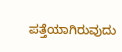ಪತ್ತೆಯಾಗಿರುವುದು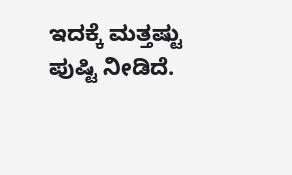ಇದಕ್ಕೆ ಮತ್ತಷ್ಟು ಪುಷ್ಟಿ ನೀಡಿದೆ.